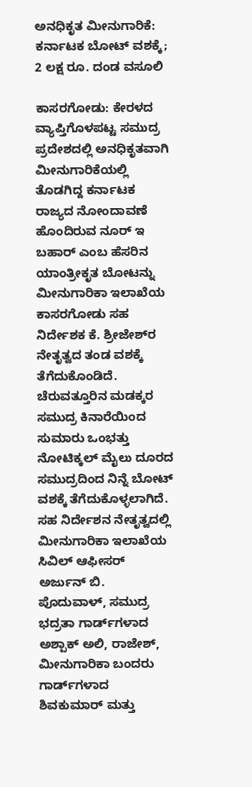ಅನಧಿಕೃತ ಮೀನುಗಾರಿಕೆ: ಕರ್ನಾಟಕ ಬೋಟ್ ವಶಕ್ಕೆ; 2 ಲಕ್ಷ ರೂ. ದಂಡ ವಸೂಲಿ

ಕಾಸರಗೋಡು: ಕೇರಳದ ವ್ಯಾಪ್ತಿಗೊಳಪಟ್ಟ ಸಮುದ್ರ ಪ್ರದೇಶದಲ್ಲಿ ಅನಧಿಕೃತವಾಗಿ ಮೀನುಗಾರಿಕೆಯಲ್ಲಿ ತೊಡಗಿದ್ದ ಕರ್ನಾಟಕ ರಾಜ್ಯದ ನೋಂದಾವಣೆ ಹೊಂದಿರುವ ನೂರ್ ಇ ಬಹಾರ್ ಎಂಬ ಹೆಸರಿನ ಯಾಂತ್ರೀಕೃತ ಬೋಟನ್ನು ಮೀನುಗಾರಿಕಾ ಇಲಾಖೆಯ ಕಾಸರಗೋಡು ಸಹ ನಿರ್ದೇಶಕ ಕೆ. ಶ್ರೀಜೇಶ್‌ರ ನೇತೃತ್ವದ ತಂಡ ವಶಕ್ಕೆ ತೆಗೆದುಕೊಂಡಿದೆ. ಚೆರುವತ್ತೂರಿನ ಮಡಕ್ಕರ ಸಮುದ್ರ ಕಿನಾರೆಯಿಂದ ಸುಮಾರು ಒಂಭತ್ತು ನೋಟಿಕ್ಕಲ್ ಮೈಲು ದೂರದ ಸಮುದ್ರದಿಂದ ನಿನ್ನೆ ಬೋಟ್ ವಶಕ್ಕೆ ತೆಗೆದುಕೊಳ್ಳಲಾಗಿದೆ. ಸಹ ನಿರ್ದೇಶನ ನೇತೃತ್ವದಲ್ಲಿ ಮೀನುಗಾರಿಕಾ ಇಲಾಖೆಯ ಸಿವಿಲ್ ಆಫೀಸರ್ ಅರ್ಜುನ್ ಬಿ. ಪೊದುವಾಳ್, ಸಮುದ್ರ ಭದ್ರತಾ ಗಾರ್ಡ್‌ಗಳಾದ ಅಶ್ಪಾಕ್ ಅಲಿ, ರಾಜೇಶ್, ಮೀನುಗಾರಿಕಾ ಬಂದರು ಗಾರ್ಡ್‌ಗಳಾದ ಶಿವಕುಮಾರ್ ಮತ್ತು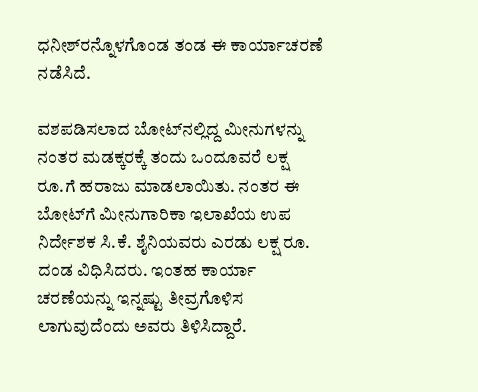ಧನೀಶ್‌ರನ್ನೊಳಗೊಂಡ ತಂಡ ಈ ಕಾರ್ಯಾಚರಣೆ ನಡೆಸಿದೆ.

ವಶಪಡಿಸಲಾದ ಬೋಟ್‌ನಲ್ಲಿದ್ದ ಮೀನುಗಳನ್ನು ನಂತರ ಮಡಕ್ಕರಕ್ಕೆ ತಂದು ಒಂದೂವರೆ ಲಕ್ಷ ರೂ.ಗೆ ಹರಾಜು ಮಾಡಲಾಯಿತು. ನಂತರ ಈ ಬೋಟ್‌ಗೆ ಮೀನುಗಾರಿಕಾ ಇಲಾಖೆಯ ಉಪ ನಿರ್ದೇಶಕ ಸಿ.ಕೆ. ಶೈನಿಯವರು ಎರಡು ಲಕ್ಷ ರೂ. ದಂಡ ವಿಧಿಸಿದರು. ಇಂತಹ ಕಾರ್ಯಾ ಚರಣೆಯನ್ನು ಇನ್ನಷ್ಟು ತೀವ್ರಗೊಳಿಸ ಲಾಗುವುದೆಂದು ಅವರು ತಿಳಿಸಿದ್ದಾರೆ.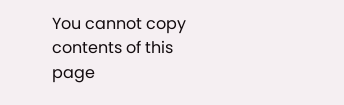You cannot copy contents of this page